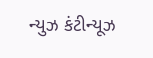ન્યુઝ કંટીન્યૂઝ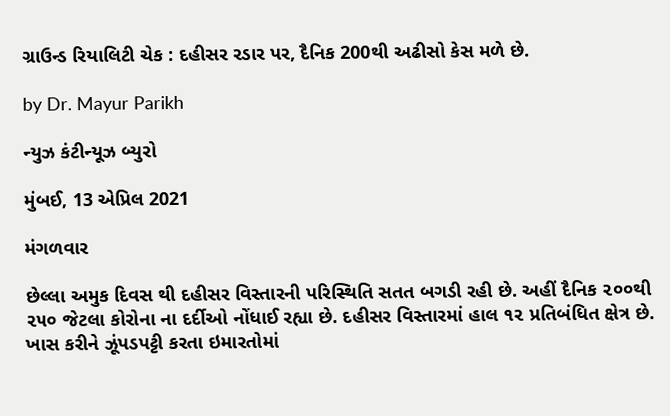ગ્રાઉન્ડ રિયાલિટી ચેક : દહીસર રડાર પર, દૈનિક 200થી અઢીસો કેસ મળે છે.

by Dr. Mayur Parikh

ન્યુઝ કંટીન્યૂઝ બ્યુરો

મુંબઈ, 13 એપ્રિલ 2021

મંગળવાર

છેલ્લા અમુક દિવસ થી દહીસર વિસ્તારની પરિસ્થિતિ સતત બગડી રહી છે. અહીં દૈનિક ૨૦૦થી ૨૫૦ જેટલા કોરોના ના દર્દીઓ નોંધાઈ રહ્યા છે. દહીસર વિસ્તારમાં હાલ ૧૨ પ્રતિબંધિત ક્ષેત્ર છે. ખાસ કરીને ઝૂંપડપટ્ટી કરતા ઇમારતોમાં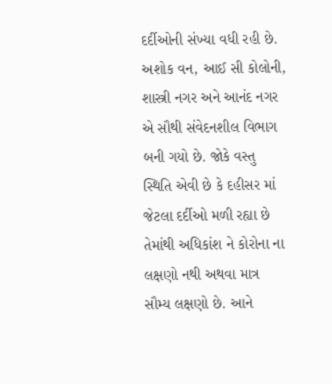દર્દીઓની સંખ્યા વધી રહી છે. અશોક વન, આઈ સી કોલોની, શાસ્ત્રી નગર અને આનંદ નગર એ સૌથી સંવેદનશીલ વિભાગ બની ગયો છે. જોકે વસ્તુ સ્થિતિ એવી છે કે દહીસર માં જેટલા દર્દીઓ મળી રહ્યા છે તેમાંથી અધિકાંશ ને કોરોના ના લક્ષણો નથી અથવા માત્ર સૌમ્ય લક્ષણો છે. આને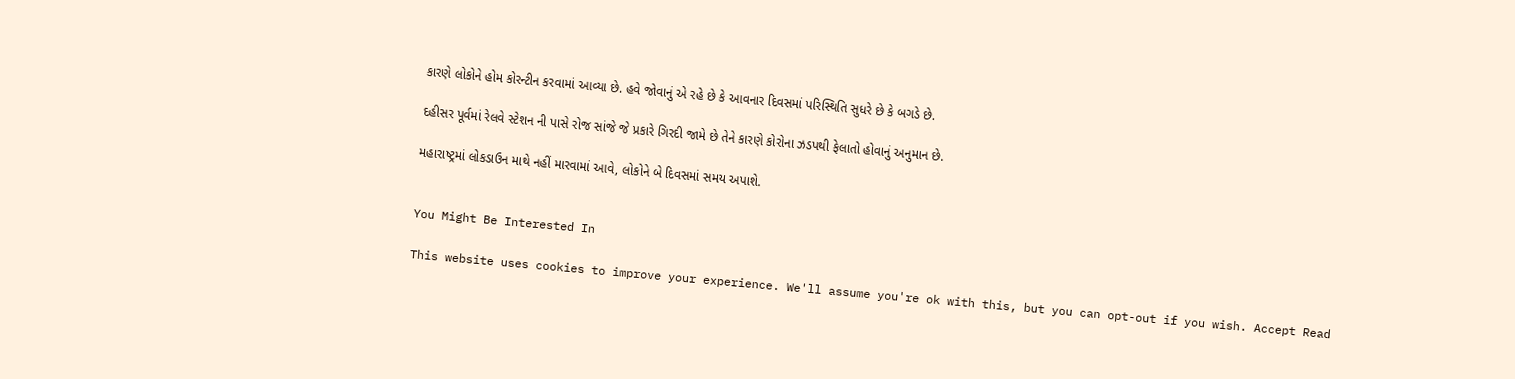કારણે લોકોને હોમ કોરન્ટીન કરવામાં આવ્યા છે. હવે જોવાનું એ રહે છે કે આવનાર દિવસમાં પરિસ્થિતિ સુધરે છે કે બગડે છે.

દહીસર પૂર્વમાં રેલવે સ્ટેશન ની પાસે રોજ સાંજે જે પ્રકારે ગિરદી જામે છે તેને કારણે કોરોના ઝડપથી ફેલાતો હોવાનું અનુમાન છે.

મહારાષ્ટ્રમાં લોકડાઉન માથે નહીં મારવામાં આવે, લોકોને બે દિવસમાં સમય અપાશે.


You Might Be Interested In

This website uses cookies to improve your experience. We'll assume you're ok with this, but you can opt-out if you wish. Accept Read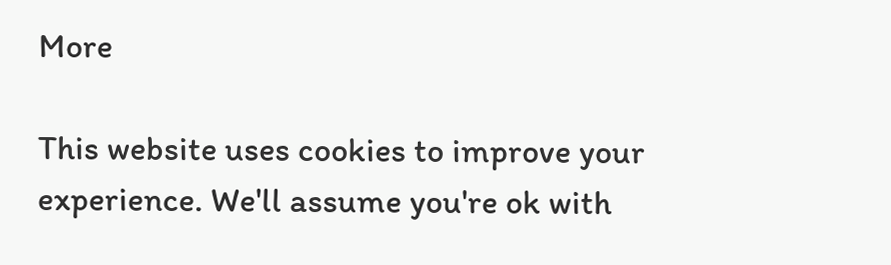More

This website uses cookies to improve your experience. We'll assume you're ok with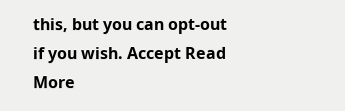this, but you can opt-out if you wish. Accept Read More